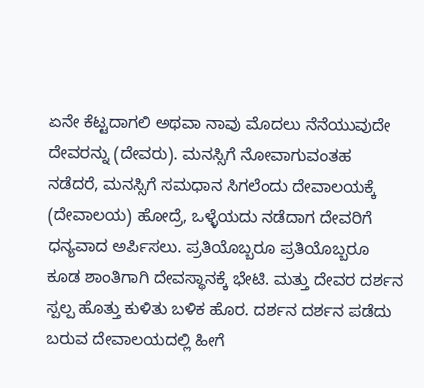ಏನೇ ಕೆಟ್ಟದಾಗಲಿ ಅಥವಾ ನಾವು ಮೊದಲು ನೆನೆಯುವುದೇ ದೇವರನ್ನು (ದೇವರು). ಮನಸ್ಸಿಗೆ ನೋವಾಗುವಂತಹ ನಡೆದರೆ, ಮನಸ್ಸಿಗೆ ಸಮಧಾನ ಸಿಗಲೆಂದು ದೇವಾಲಯಕ್ಕೆ (ದೇವಾಲಯ) ಹೋದ್ರೆ, ಒಳ್ಳೆಯದು ನಡೆದಾಗ ದೇವರಿಗೆ ಧನ್ಯವಾದ ಅರ್ಪಿಸಲು. ಪ್ರತಿಯೊಬ್ಬರೂ ಪ್ರತಿಯೊಬ್ಬರೂ ಕೂಡ ಶಾಂತಿಗಾಗಿ ದೇವಸ್ಥಾನಕ್ಕೆ ಭೇಟಿ. ಮತ್ತು ದೇವರ ದರ್ಶನ ಸ್ಪಲ್ಪ ಹೊತ್ತು ಕುಳಿತು ಬಳಿಕ ಹೊರ. ದರ್ಶನ ದರ್ಶನ ಪಡೆದು ಬರುವ ದೇವಾಲಯದಲ್ಲಿ ಹೀಗೆ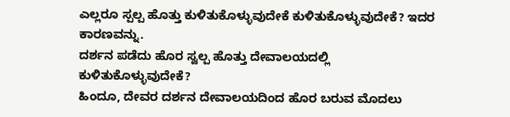ಎಲ್ಲರೂ ಸ್ಪಲ್ಪ ಹೊತ್ತು ಕುಳಿತುಕೊಳ್ಳುವುದೇಕೆ ಕುಳಿತುಕೊಳ್ಳುವುದೇಕೆ? ಇದರ ಕಾರಣವನ್ನು.
ದರ್ಶನ ಪಡೆದು ಹೊರ ಸ್ವಲ್ಪ ಹೊತ್ತು ದೇವಾಲಯದಲ್ಲಿ ಕುಳಿತುಕೊಳ್ಳುವುದೇಕೆ?
ಹಿಂದೂ, ದೇವರ ದರ್ಶನ ದೇವಾಲಯದಿಂದ ಹೊರ ಬರುವ ಮೊದಲು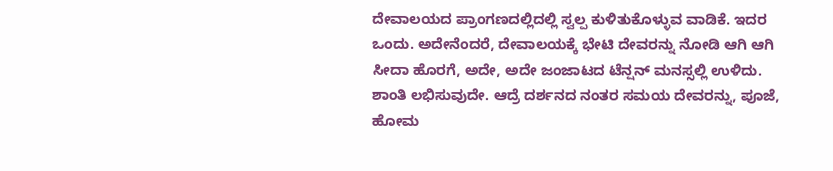ದೇವಾಲಯದ ಪ್ರಾಂಗಣದಲ್ಲಿದಲ್ಲಿ ಸ್ವಲ್ಪ ಕುಳಿತುಕೊಳ್ಳುವ ವಾಡಿಕೆ. ಇದರ ಒಂದು. ಅದೇನೆಂದರೆ, ದೇವಾಲಯಕ್ಕೆ ಭೇಟಿ ದೇವರನ್ನು ನೋಡಿ ಆಗಿ ಆಗಿ ಸೀದಾ ಹೊರಗೆ, ಅದೇ, ಅದೇ ಜಂಜಾಟದ ಟೆನ್ಷನ್ ಮನಸ್ಸಲ್ಲಿ ಉಳಿದು. ಶಾಂತಿ ಲಭಿಸುವುದೇ. ಆದ್ರೆ ದರ್ಶನದ ನಂತರ ಸಮಯ ದೇವರನ್ನು, ಪೂಜೆ, ಹೋಮ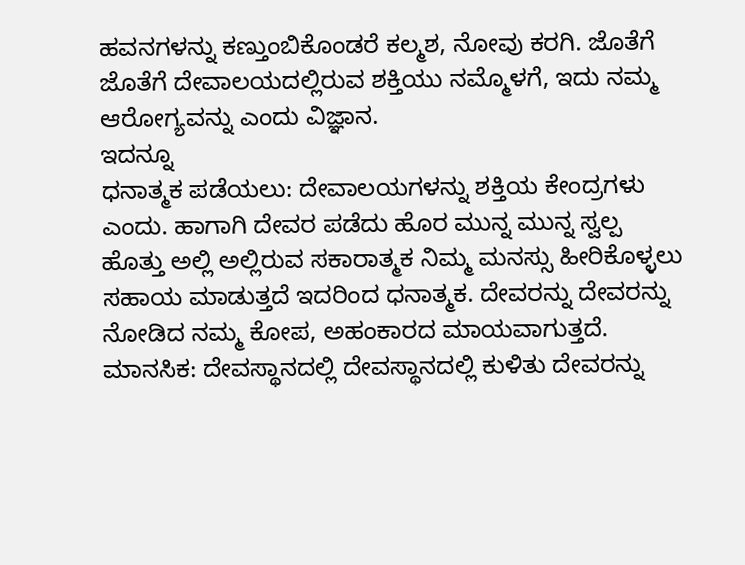ಹವನಗಳನ್ನು ಕಣ್ತುಂಬಿಕೊಂಡರೆ ಕಲ್ಮಶ, ನೋವು ಕರಗಿ. ಜೊತೆಗೆ ಜೊತೆಗೆ ದೇವಾಲಯದಲ್ಲಿರುವ ಶಕ್ತಿಯು ನಮ್ಮೊಳಗೆ, ಇದು ನಮ್ಮ ಆರೋಗ್ಯವನ್ನು ಎಂದು ವಿಜ್ಞಾನ.
ಇದನ್ನೂ
ಧನಾತ್ಮಕ ಪಡೆಯಲು: ದೇವಾಲಯಗಳನ್ನು ಶಕ್ತಿಯ ಕೇಂದ್ರಗಳು ಎಂದು. ಹಾಗಾಗಿ ದೇವರ ಪಡೆದು ಹೊರ ಮುನ್ನ ಮುನ್ನ ಸ್ವಲ್ಪ ಹೊತ್ತು ಅಲ್ಲಿ ಅಲ್ಲಿರುವ ಸಕಾರಾತ್ಮಕ ನಿಮ್ಮ ಮನಸ್ಸು ಹೀರಿಕೊಳ್ಳಲು ಸಹಾಯ ಮಾಡುತ್ತದೆ ಇದರಿಂದ ಧನಾತ್ಮಕ. ದೇವರನ್ನು ದೇವರನ್ನು ನೋಡಿದ ನಮ್ಮ ಕೋಪ, ಅಹಂಕಾರದ ಮಾಯವಾಗುತ್ತದೆ.
ಮಾನಸಿಕ: ದೇವಸ್ಥಾನದಲ್ಲಿ ದೇವಸ್ಥಾನದಲ್ಲಿ ಕುಳಿತು ದೇವರನ್ನು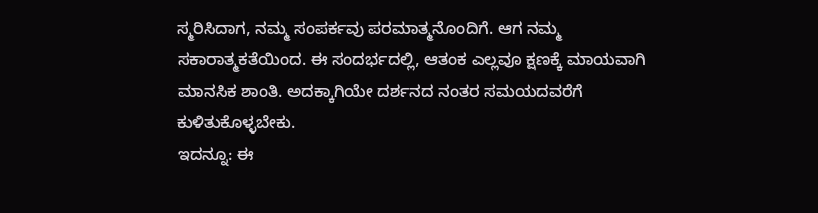ಸ್ಮರಿಸಿದಾಗ, ನಮ್ಮ ಸಂಪರ್ಕವು ಪರಮಾತ್ಮನೊಂದಿಗೆ. ಆಗ ನಮ್ಮ ಸಕಾರಾತ್ಮಕತೆಯಿಂದ. ಈ ಸಂದರ್ಭದಲ್ಲಿ, ಆತಂಕ ಎಲ್ಲವೂ ಕ್ಷಣಕ್ಕೆ ಮಾಯವಾಗಿ ಮಾನಸಿಕ ಶಾಂತಿ. ಅದಕ್ಕಾಗಿಯೇ ದರ್ಶನದ ನಂತರ ಸಮಯದವರೆಗೆ ಕುಳಿತುಕೊಳ್ಳಬೇಕು.
ಇದನ್ನೂ: ಈ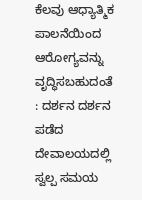ಕೆಲವು ಆಧ್ಯಾತ್ಮಿಕ ಪಾಲನೆಯಿಂದ ಆರೋಗ್ಯವನ್ನು ವೃದ್ಧಿಸಬಹುದಂತೆ
: ದರ್ಶನ ದರ್ಶನ ಪಡೆದ ದೇವಾಲಯದಲ್ಲಿ ಸ್ವಲ್ಪ ಸಮಯ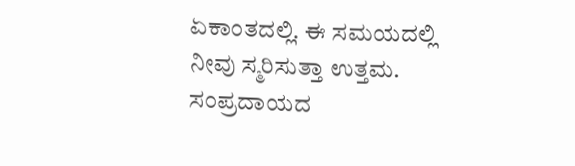ಏಕಾಂತದಲ್ಲಿ. ಈ ಸಮಯದಲ್ಲಿ ನೀವು ಸ್ಮರಿಸುತ್ತಾ ಉತ್ತಮ. ಸಂಪ್ರದಾಯದ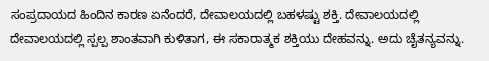ಸಂಪ್ರದಾಯದ ಹಿಂದಿನ ಕಾರಣ ಏನೆಂದರೆ, ದೇವಾಲಯದಲ್ಲಿ ಬಹಳಷ್ಟು ಶಕ್ತಿ. ದೇವಾಲಯದಲ್ಲಿ ದೇವಾಲಯದಲ್ಲಿ ಸ್ಪಲ್ಪ ಶಾಂತವಾಗಿ ಕುಳಿತಾಗ, ಈ ಸಕಾರಾತ್ಮಕ ಶಕ್ತಿಯು ದೇಹವನ್ನು. ಅದು ಚೈತನ್ಯವನ್ನು.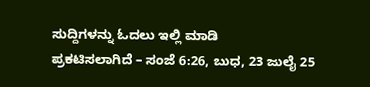ಸುದ್ದಿಗಳನ್ನು ಓದಲು ಇಲ್ಲಿ ಮಾಡಿ
ಪ್ರಕಟಿಸಲಾಗಿದೆ – ಸಂಜೆ 6:26, ಬುಧ, 23 ಜುಲೈ 25